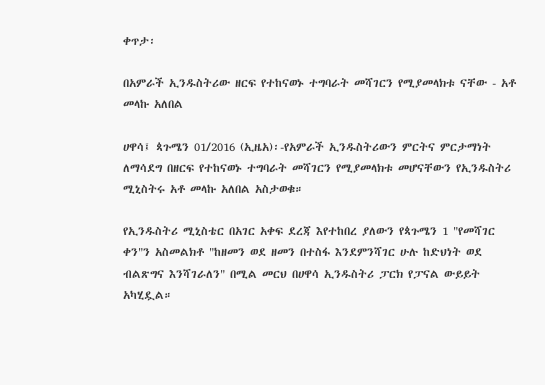ቀጥታ፡

በአምራች ኢንዱስትሪው ዘርፍ የተከናወኑ ተግባራት መሻገርን የሚያመላክቱ ናቸው - አቶ መላኩ አለበል

ሀዋሳ፤ ጳጉሜን 01/2016 (ኢዜአ)፡-የአምራች ኢንዱስትሪውን ምርትና ምርታማነት ለማሳደግ በዘርፍ የተከናወኑ ተግባራት መሻገርን የሚያመላክቱ መሆናቸውን የኢንዱስትሪ ሚኒስትሩ አቶ መላኩ አለበል አስታወቁ።

የኢንዱስትሪ ሚኒስቴር በአገር አቀፍ ደረጃ እየተከበረ ያለውን የጳጉሜን 1 "የመሻገር ቀን"ን አስመልክቶ "ከዘመን ወደ ዘመን በተስፋ እንደምንሻገር ሁሉ ከድህነት ወደ ብልጽግና እንሻገራለን" በሚል መርህ በሀዋሳ ኢንዱስትሪ ፓርክ የፓናል ውይይት አካሂዷል።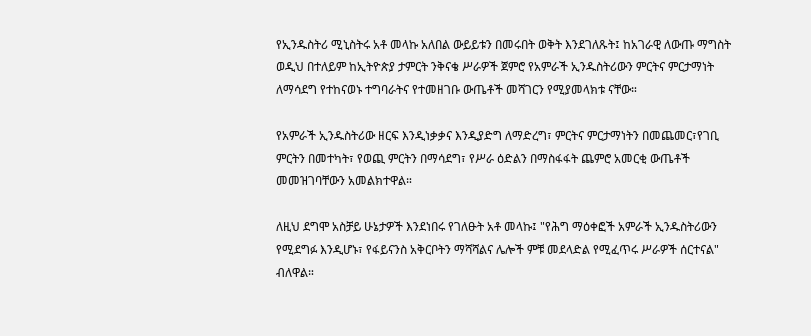የኢንዱስትሪ ሚኒስትሩ አቶ መላኩ አለበል ውይይቱን በመሩበት ወቅት እንደገለጹት፤ ከአገራዊ ለውጡ ማግስት ወዲህ በተለይም ከኢትዮጵያ ታምርት ንቅናቄ ሥራዎች ጀምሮ የአምራች ኢንዱስትሪውን ምርትና ምርታማነት ለማሳደግ የተከናወኑ ተግባራትና የተመዘገቡ ውጤቶች መሻገርን የሚያመላክቱ ናቸው።

የአምራች ኢንዱስትሪው ዘርፍ እንዲነቃቃና እንዲያድግ ለማድረግ፣ ምርትና ምርታማነትን በመጨመር፣የገቢ ምርትን በመተካት፣ የወጪ ምርትን በማሳደግ፣ የሥራ ዕድልን በማስፋፋት ጨምሮ አመርቂ ውጤቶች መመዝገባቸውን አመልክተዋል።

ለዚህ ደግሞ አስቻይ ሁኔታዎች እንደነበሩ የገለፁት አቶ መላኩ፤ "የሕግ ማዕቀፎች አምራች ኢንዱስትሪውን የሚደግፉ እንዲሆኑ፣ የፋይናንስ አቅርቦትን ማሻሻልና ሌሎች ምቹ መደላድል የሚፈጥሩ ሥራዎች ሰርተናል" ብለዋል።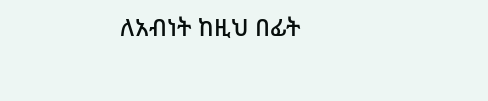ለአብነት ከዚህ በፊት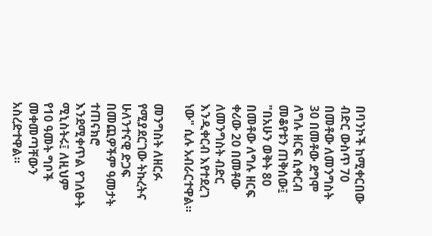በባንኮች ከሚቀርበው ብድር ውስጥ 70 በመቶው ለመንግስት 30 በመቶው ደግሞ ለግሉ ዘርፍ ሲቀርብ መቆየቱን ጠቅሰው፤ "በአሁን ወቅት 80 በመቶው ለግሉ ዘርፍ ቀሪው 20 በመቶው ለመንግስት ብድር እንዲቀርብ እየተደረገ ነው" ሲሉ አብራርተዋል።

መንግስት ለዘርፉ የሚያደርገው ትኩረትና ሁለንተናዊ ድጋፍ በመጪዎችም ዓመታት ተጠናክሮ እንደሚቀጥል የገለፁት ሚኒስትሩ፤ ለዚህም የ10 ዓመት ግቦች መቀመጣቸውን አስረድተዋል።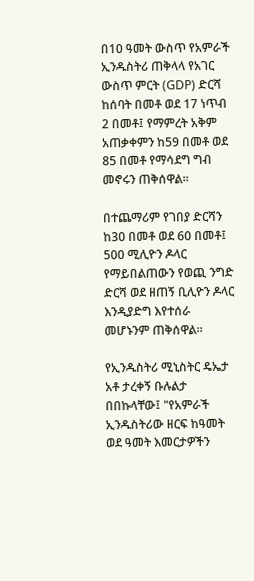በ10 ዓመት ውስጥ የአምራች ኢንዱስትሪ ጠቅላላ የአገር ውስጥ ምርት (GDP) ድርሻ ከሰባት በመቶ ወደ 17 ነጥብ 2 በመቶ፤ የማምረት አቅም አጠቃቀምን ከ59 በመቶ ወደ 85 በመቶ የማሳደግ ግብ መኖሩን ጠቅሰዋል።

በተጨማሪም የገበያ ድርሻን ከ30 በመቶ ወደ 60 በመቶ፤ 500 ሚሊዮን ዶላር የማይበልጠውን የወጪ ንግድ ድርሻ ወደ ዘጠኝ ቢሊዮን ዶላር እንዲያድግ እየተሰራ መሆኑንም ጠቅሰዋል።

የኢንዱስትሪ ሚኒስትር ዴኤታ አቶ ታረቀኝ ቡሉልታ በበኩላቸው፤ "የአምራች ኢንዱስትሪው ዘርፍ ከዓመት ወደ ዓመት እመርታዎችን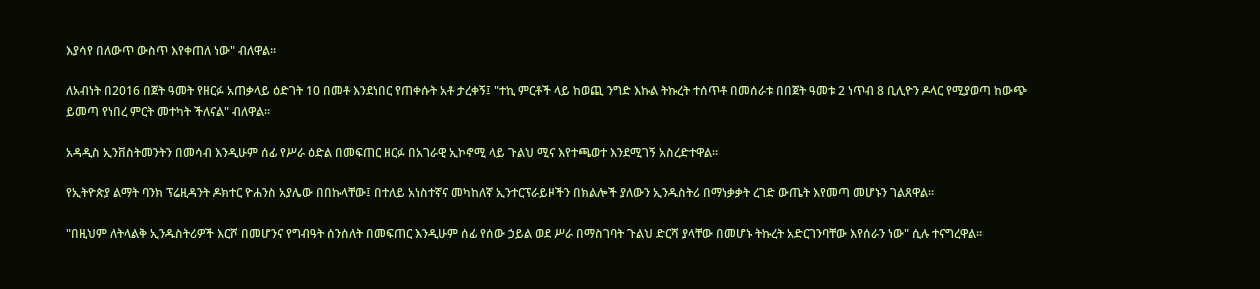እያሳየ በለውጥ ውስጥ እየቀጠለ ነው" ብለዋል።

ለአብነት በ2016 በጀት ዓመት የዘርፉ አጠቃላይ ዕድገት 10 በመቶ እንደነበር የጠቀሱት አቶ ታረቀኝ፤ "ተኪ ምርቶች ላይ ከወጪ ንግድ እኩል ትኩረት ተሰጥቶ በመሰራቱ በበጀት ዓመቱ 2 ነጥብ 8 ቢሊዮን ዶላር የሚያወጣ ከውጭ ይመጣ የነበረ ምርት መተካት ችለናል" ብለዋል።

አዳዲስ ኢንቨስትመንትን በመሳብ እንዲሁም ሰፊ የሥራ ዕድል በመፍጠር ዘርፉ በአገራዊ ኢኮኖሚ ላይ ጉልህ ሚና እየተጫወተ እንደሚገኝ አስረድተዋል።

የኢትዮጵያ ልማት ባንክ ፕሬዚዳንት ዶክተር ዮሐንስ አያሌው በበኩላቸው፤ በተለይ አነስተኛና መካከለኛ ኢንተርፕራይዞችን በክልሎች ያለውን ኢንዱስትሪ በማነቃቃት ረገድ ውጤት እየመጣ መሆኑን ገልጸዋል።

"በዚህም ለትላልቅ ኢንዱስትሪዎች እርሾ በመሆንና የግብዓት ሰንሰለት በመፍጠር እንዲሁም ሰፊ የሰው ኃይል ወደ ሥራ በማስገባት ጉልህ ድርሻ ያላቸው በመሆኑ ትኩረት አድርገንባቸው እየሰራን ነው" ሲሉ ተናግረዋል።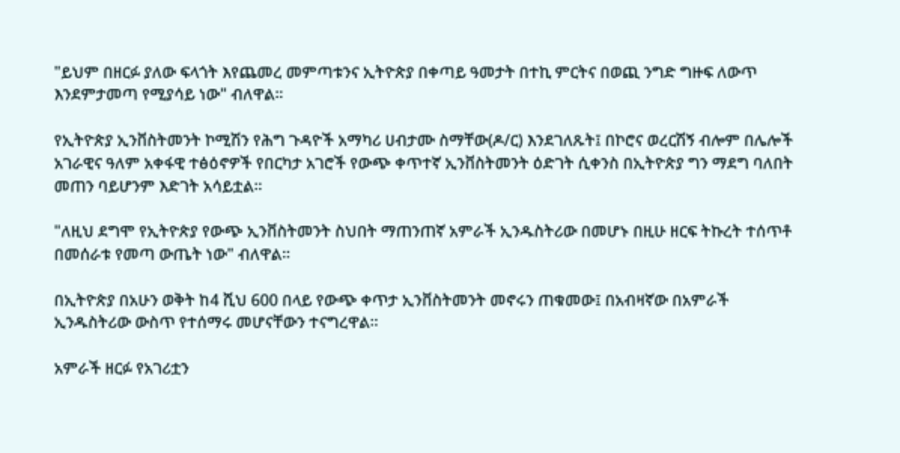"ይህም በዘርፉ ያለው ፍላጎት እየጨመረ መምጣቱንና ኢትዮጵያ በቀጣይ ዓመታት በተኪ ምርትና በወጪ ንግድ ግዙፍ ለውጥ እንደምታመጣ የሚያሳይ ነው" ብለዋል።

የኢትዮጵያ ኢንቨስትመንት ኮሚሽን የሕግ ጉዳዮች አማካሪ ሀብታሙ ስማቸው(ዶ/ር) እንደገለጹት፤ በኮሮና ወረርሽኝ ብሎም በሌሎች አገራዊና ዓለም አቀፋዊ ተፅዕኖዎች የበርካታ አገሮች የውጭ ቀጥተኛ ኢንቨስትመንት ዕድገት ሲቀንስ በኢትዮጵያ ግን ማደግ ባለበት መጠን ባይሆንም እድገት አሳይቷል።

"ለዚህ ደግሞ የኢትዮጵያ የውጭ ኢንቨስትመንት ስህበት ማጠንጠኛ አምራች ኢንዱስትሪው በመሆኑ በዚሁ ዘርፍ ትኩረት ተሰጥቶ በመሰራቱ የመጣ ውጤት ነው" ብለዋል።

በኢትዮጵያ በአሁን ወቅት ከ4 ሺህ 600 በላይ የውጭ ቀጥታ ኢንቨስትመንት መኖሩን ጠቁመው፤ በአብዛኛው በአምራች ኢንዱስትሪው ውስጥ የተሰማሩ መሆናቸውን ተናግረዋል።

አምራች ዘርፉ የአገሪቷን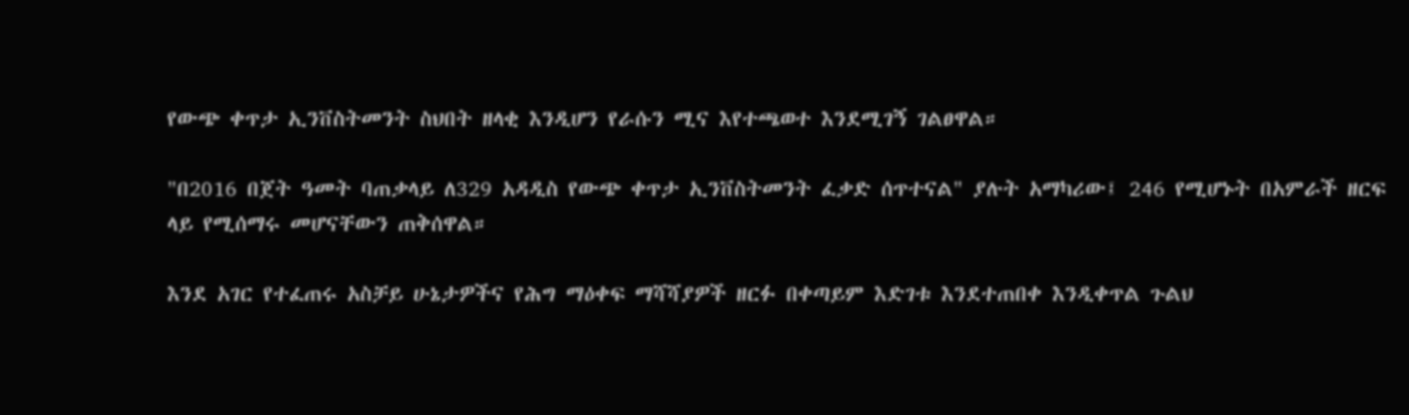የውጭ ቀጥታ ኢንቨስትመንት ስህበት ዘላቂ እንዲሆን የራሱን ሚና እየተጫወተ እንደሚገኝ ገልፀዋል።

"በ2016 በጀት ዓመት ባጠቃላይ ለ329 አዳዲስ የውጭ ቀጥታ ኢንቨስትመንት ፈቃድ ሰጥተናል" ያሉት አማካሪው፤ 246 የሚሆኑት በአምራች ዘርፍ ላይ የሚሰማሩ መሆናቸውን ጠቅሰዋል።

እንደ አገር የተፈጠሩ አስቻይ ሁኔታዎችና የሕግ ማዕቀፍ ማሻሻያዎች ዘርፉ በቀጣይም እድገቱ እንደተጠበቀ እንዲቀጥል ጉልህ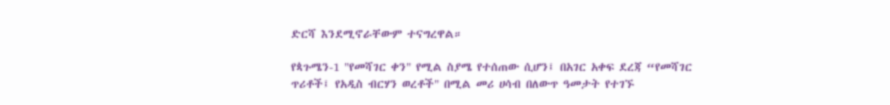ድርሻ እንደሚኖራቸውም ተናግረዋል።

የጳጉሜን-1 "የመሻገር ቀን" የሚል ስያሜ የተሰጠው ሲሆን፤ በአገር አቀፍ ደረጃ “የመሻገር ጥሪቶች፤ የአዲስ ብርሃን ወረቶች" በሚል መሪ ሀሳብ በለውጥ ዓመታት የተገኙ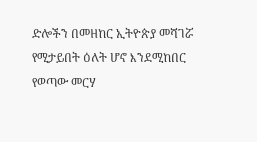ድሎችን በመዘከር ኢትዮጵያ መሻገሯ የሚታይበት ዕለት ሆኖ እንደሚከበር የወጣው መርሃ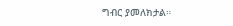ግብር ያመለክታል።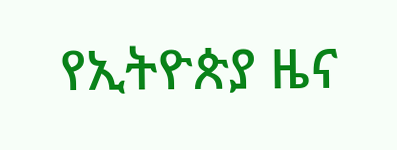የኢትዮጵያ ዜና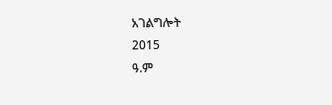አገልግሎት
2015
ዓ.ም